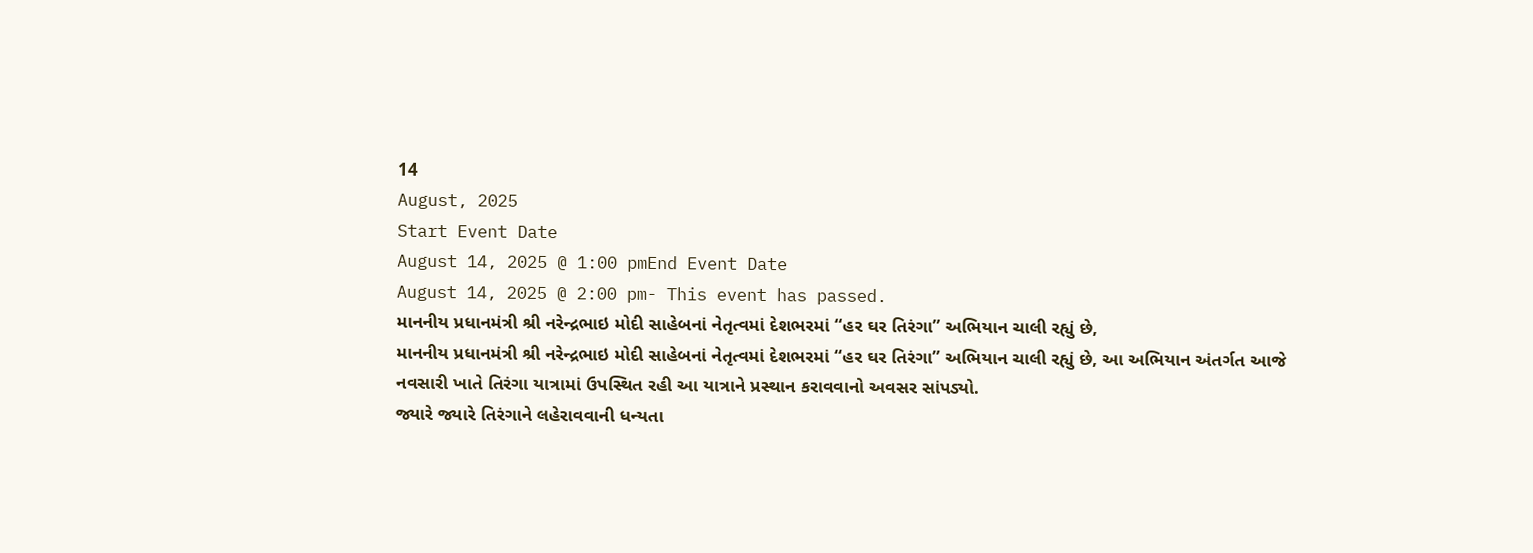14
August, 2025
Start Event Date
August 14, 2025 @ 1:00 pmEnd Event Date
August 14, 2025 @ 2:00 pm- This event has passed.
માનનીય પ્રધાનમંત્રી શ્રી નરેન્દ્રભાઇ મોદી સાહેબનાં નેતૃત્વમાં દેશભરમાં “હર ઘર તિરંગા” અભિયાન ચાલી રહ્યું છે,
માનનીય પ્રધાનમંત્રી શ્રી નરેન્દ્રભાઇ મોદી સાહેબનાં નેતૃત્વમાં દેશભરમાં “હર ઘર તિરંગા” અભિયાન ચાલી રહ્યું છે, આ અભિયાન અંતર્ગત આજે નવસારી ખાતે તિરંગા યાત્રામાં ઉપસ્થિત રહી આ યાત્રાને પ્રસ્થાન કરાવવાનો અવસર સાંપડ્યો.
જ્યારે જ્યારે તિરંગાને લહેરાવવાની ધન્યતા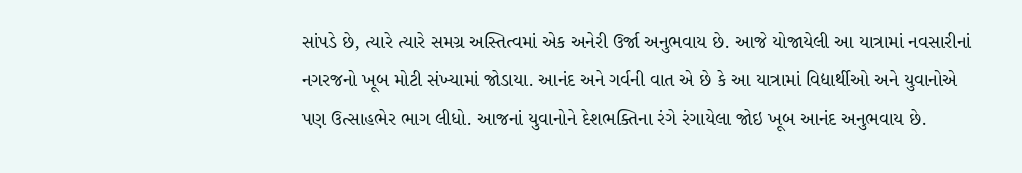સાંપડે છે, ત્યારે ત્યારે સમગ્ર અસ્તિત્વમાં એક અનેરી ઉર્જા અનુભવાય છે. આજે યોજાયેલી આ યાત્રામાં નવસારીનાં નગરજનો ખૂબ મોટી સંખ્યામાં જોડાયા. આનંદ અને ગર્વની વાત એ છે કે આ યાત્રામાં વિદ્યાર્થીઓ અને યુવાનોએ પણ ઉત્સાહભેર ભાગ લીધો. આજનાં યુવાનોને દેશભક્તિના રંગે રંગાયેલા જોઇ ખૂબ આનંદ અનુભવાય છે.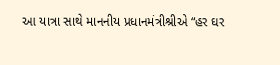આ યાત્રા સાથે માનનીય પ્રધાનમંત્રીશ્રીએ “હર ઘર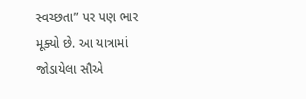સ્વચ્છતા” પર પણ ભાર મૂક્યો છે. આ યાત્રામાં જોડાયેલા સૌએ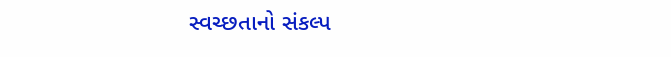સ્વચ્છતાનો સંકલ્પ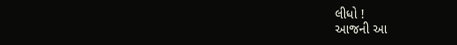લીધો !
આજની આ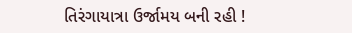તિરંગાયાત્રા ઉર્જામય બની રહી !